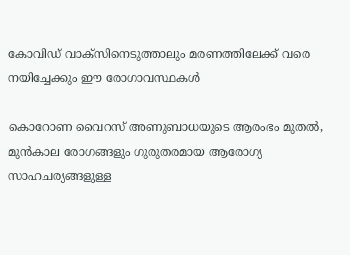കോവിഡ് വാക്‌സിനെടുത്താലും മരണത്തിലേക്ക് വരെ നയിച്ചേക്കും ഈ രോഗാവസ്ഥകള്‍

കൊറോണ വൈറസ് അണുബാധയുടെ ആരംഭം മുതല്‍, മുന്‍കാല രോഗങ്ങളും ഗുരുതരമായ ആരോഗ്യ സാഹചര്യങ്ങളുള്ള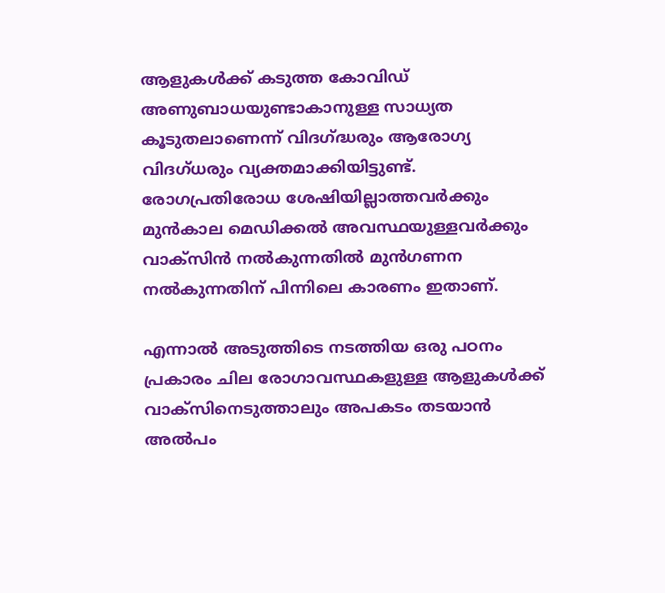ആളുകള്‍ക്ക് കടുത്ത കോവിഡ് അണുബാധയുണ്ടാകാനുള്ള സാധ്യത കൂടുതലാണെന്ന് വിദഗ്ദ്ധരും ആരോഗ്യ വിദഗ്ധരും വ്യക്തമാക്കിയിട്ടുണ്ട്. രോഗപ്രതിരോധ ശേഷിയില്ലാത്തവര്‍ക്കും മുന്‍കാല മെഡിക്കല്‍ അവസ്ഥയുള്ളവര്‍ക്കും വാക്‌സിന്‍ നല്‍കുന്നതില്‍ മുന്‍ഗണന നല്‍കുന്നതിന് പിന്നിലെ കാരണം ഇതാണ്.

എന്നാല്‍ അടുത്തിടെ നടത്തിയ ഒരു പഠനം പ്രകാരം ചില രോഗാവസ്ഥകളുള്ള ആളുകള്‍ക്ക് വാക്‌സിനെടുത്താലും അപകടം തടയാന്‍ അല്‍പം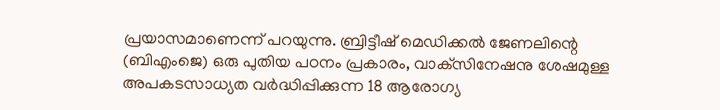പ്രയാസമാണെന്ന് പറയുന്നു. ബ്രിട്ടീഷ് മെഡിക്കല്‍ ജേണലിന്റെ (ബിഎംജെ) ഒരു പുതിയ പഠനം പ്രകാരം, വാക്‌സിനേഷനു ശേഷമുള്ള അപകടസാധ്യത വര്‍ദ്ധിപ്പിക്കുന്ന 18 ആരോഗ്യ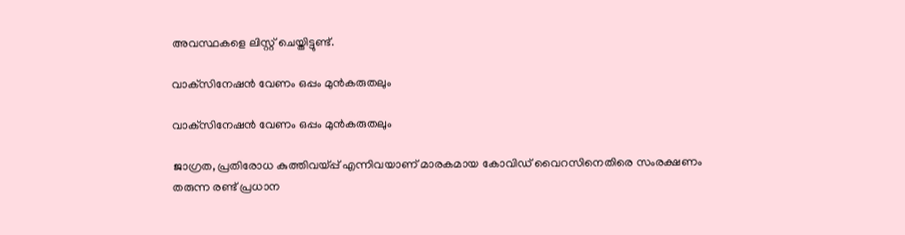അവസ്ഥകളെ ലിസ്റ്റ് ചെയ്തിട്ടുണ്ട്.

വാക്‌സിനേഷന്‍ വേണം ഒപ്പം മുന്‍കരുതലും

വാക്‌സിനേഷന്‍ വേണം ഒപ്പം മുന്‍കരുതലും

ജാഗ്രത, പ്രതിരോധ കുത്തിവയ്പ്പ് എന്നിവയാണ് മാരകമായ കോവിഡ് വൈറസിനെതിരെ സംരക്ഷണം തരുന്ന രണ്ട് പ്രധാന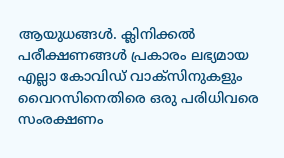ആയുധങ്ങള്‍. ക്ലിനിക്കല്‍ പരീക്ഷണങ്ങള്‍ പ്രകാരം ലഭ്യമായ എല്ലാ കോവിഡ് വാക്‌സിനുകളും വൈറസിനെതിരെ ഒരു പരിധിവരെ സംരക്ഷണം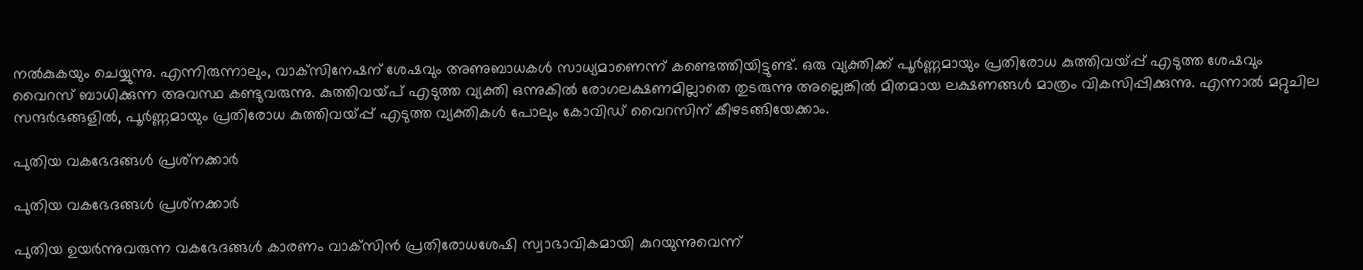നല്‍കുകയും ചെയ്യുന്നു. എന്നിരുന്നാലും, വാക്‌സിനേഷന് ശേഷവും അണുബാധകള്‍ സാധ്യമാണെന്ന് കണ്ടെത്തിയിട്ടുണ്ട്. ഒരു വ്യക്തിക്ക് പൂര്‍ണ്ണമായും പ്രതിരോധ കുത്തിവയ്പ്പ് എടുത്ത ശേഷവും വൈറസ് ബാധിക്കുന്ന അവസ്ഥ കണ്ടുവരുന്നു. കുത്തിവയ്പ് എടുത്ത വ്യക്തി ഒന്നുകില്‍ രോഗലക്ഷണമില്ലാതെ തുടരുന്നു അല്ലെങ്കില്‍ മിതമായ ലക്ഷണങ്ങള്‍ മാത്രം വികസിപ്പിക്കുന്നു. എന്നാല്‍ മറ്റുചില സന്ദര്‍ഭങ്ങളില്‍, പൂര്‍ണ്ണമായും പ്രതിരോധ കുത്തിവയ്പ്പ് എടുത്ത വ്യക്തികള്‍ പോലും കോവിഡ് വൈറസിന് കീഴടങ്ങിയേക്കാം.

പുതിയ വകഭേദങ്ങള്‍ പ്രശ്‌നക്കാര്‍

പുതിയ വകഭേദങ്ങള്‍ പ്രശ്‌നക്കാര്‍

പുതിയ ഉയര്‍ന്നുവരുന്ന വകഭേദങ്ങള്‍ കാരണം വാക്‌സിന്‍ പ്രതിരോധശേഷി സ്വാഭാവികമായി കുറയുന്നുവെന്ന്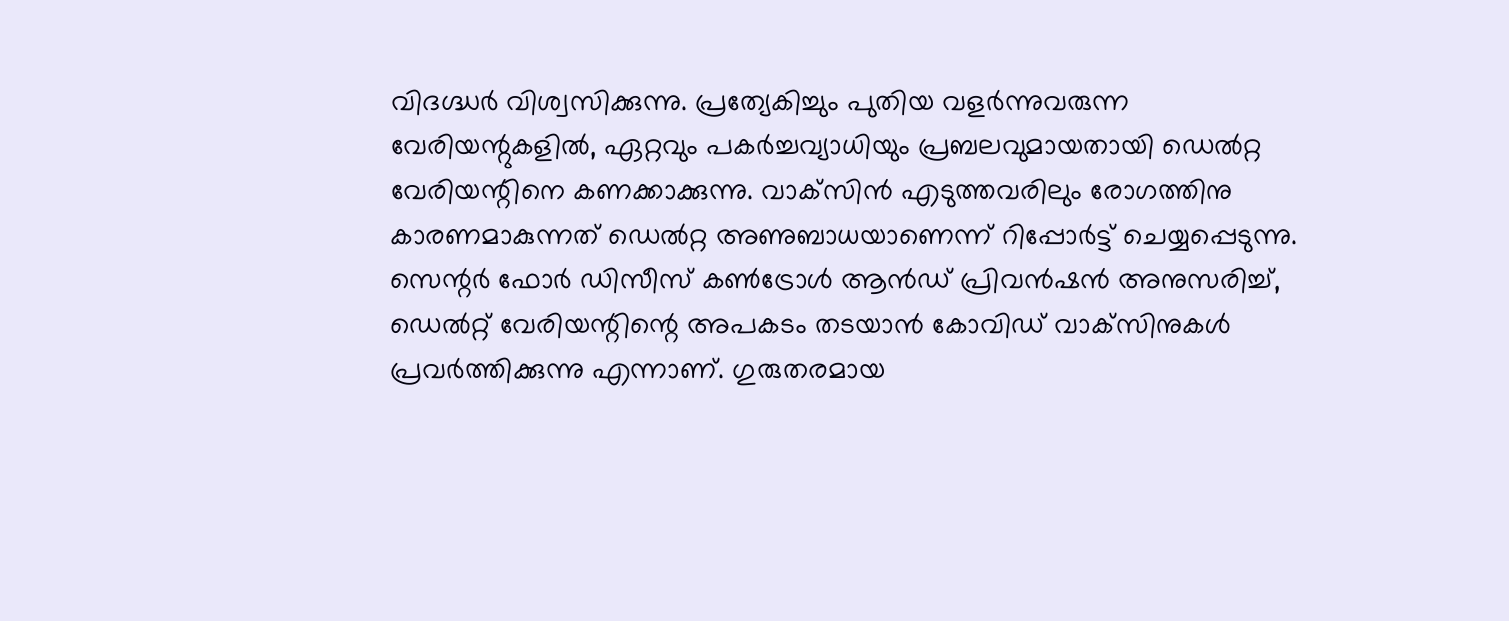വിദഗ്ദ്ധര്‍ വിശ്വസിക്കുന്നു. പ്രത്യേകിച്ചും പുതിയ വളര്‍ന്നുവരുന്ന വേരിയന്റുകളില്‍, ഏറ്റവും പകര്‍ച്ചവ്യാധിയും പ്രബലവുമായതായി ഡെല്‍റ്റ വേരിയന്റിനെ കണക്കാക്കുന്നു. വാക്‌സിന്‍ എടുത്തവരിലും രോഗത്തിനു കാരണമാകുന്നത് ഡെല്‍റ്റ അണുബാധയാണെന്ന് റിപ്പോര്‍ട്ട് ചെയ്യപ്പെടുന്നു. സെന്റര്‍ ഫോര്‍ ഡിസീസ് കണ്‍ട്രോള്‍ ആന്‍ഡ് പ്രിവന്‍ഷന്‍ അനുസരിച്ച്, ഡെല്‍റ്റ് വേരിയന്റിന്റെ അപകടം തടയാന്‍ കോവിഡ് വാക്‌സിനുകള്‍ പ്രവര്‍ത്തിക്കുന്നു എന്നാണ്. ഗുരുതരമായ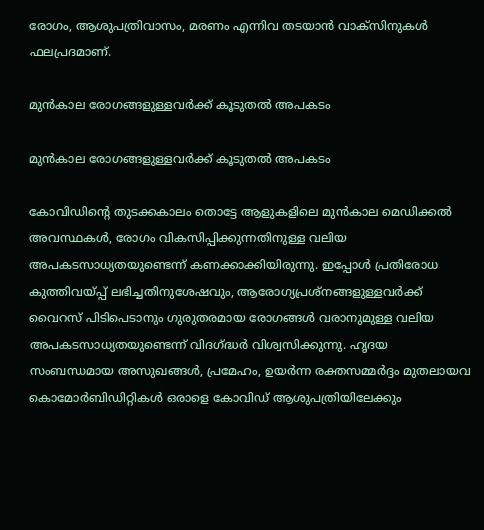രോഗം, ആശുപത്രിവാസം, മരണം എന്നിവ തടയാന്‍ വാക്‌സിനുകള്‍ ഫലപ്രദമാണ്.

മുന്‍കാല രോഗങ്ങളുള്ളവര്‍ക്ക് കൂടുതല്‍ അപകടം

മുന്‍കാല രോഗങ്ങളുള്ളവര്‍ക്ക് കൂടുതല്‍ അപകടം

കോവിഡിന്റെ തുടക്കകാലം തൊട്ടേ ആളുകളിലെ മുന്‍കാല മെഡിക്കല്‍ അവസ്ഥകള്‍, രോഗം വികസിപ്പിക്കുന്നതിനുള്ള വലിയ അപകടസാധ്യതയുണ്ടെന്ന് കണക്കാക്കിയിരുന്നു. ഇപ്പോള്‍ പ്രതിരോധ കുത്തിവയ്പ്പ് ലഭിച്ചതിനുശേഷവും, ആരോഗ്യപ്രശ്‌നങ്ങളുള്ളവര്‍ക്ക് വൈറസ് പിടിപെടാനും ഗുരുതരമായ രോഗങ്ങള്‍ വരാനുമുള്ള വലിയ അപകടസാധ്യതയുണ്ടെന്ന് വിദഗ്ദ്ധര്‍ വിശ്വസിക്കുന്നു. ഹൃദയ സംബന്ധമായ അസുഖങ്ങള്‍, പ്രമേഹം, ഉയര്‍ന്ന രക്തസമ്മര്‍ദ്ദം മുതലായവ കൊമോര്‍ബിഡിറ്റികള്‍ ഒരാളെ കോവിഡ് ആശുപത്രിയിലേക്കും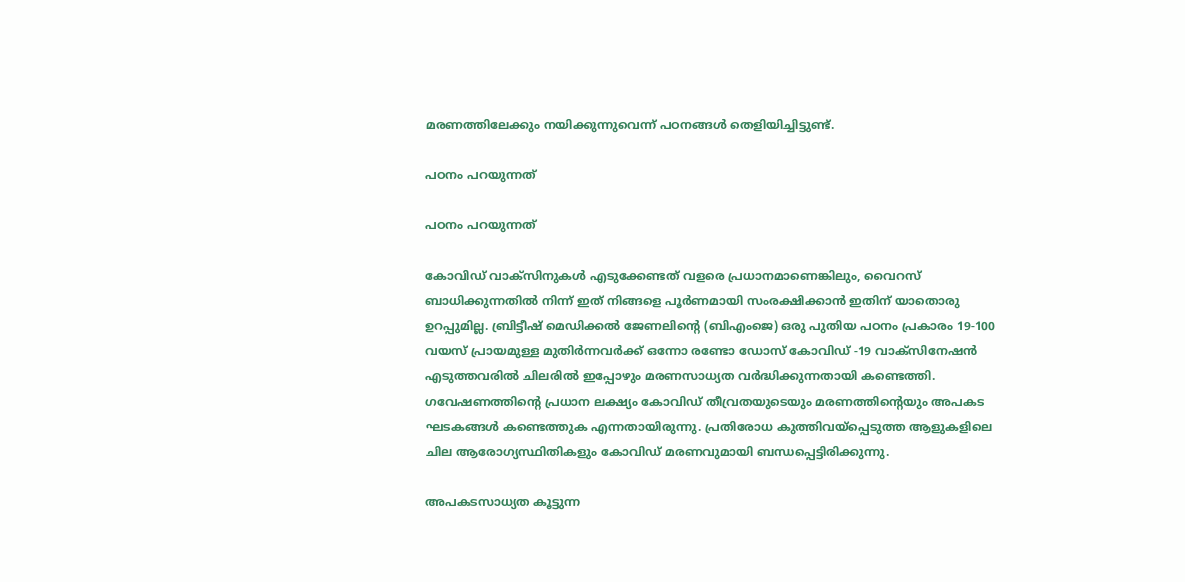മരണത്തിലേക്കും നയിക്കുന്നുവെന്ന് പഠനങ്ങള്‍ തെളിയിച്ചിട്ടുണ്ട്.

പഠനം പറയുന്നത്

പഠനം പറയുന്നത്

കോവിഡ് വാക്‌സിനുകള്‍ എടുക്കേണ്ടത് വളരെ പ്രധാനമാണെങ്കിലും, വൈറസ് ബാധിക്കുന്നതില്‍ നിന്ന് ഇത് നിങ്ങളെ പൂര്‍ണമായി സംരക്ഷിക്കാന്‍ ഇതിന് യാതൊരു ഉറപ്പുമില്ല. ബ്രിട്ടീഷ് മെഡിക്കല്‍ ജേണലിന്റെ (ബിഎംജെ) ഒരു പുതിയ പഠനം പ്രകാരം 19-100 വയസ് പ്രായമുള്ള മുതിര്‍ന്നവര്‍ക്ക് ഒന്നോ രണ്ടോ ഡോസ് കോവിഡ് -19 വാക്‌സിനേഷന്‍ എടുത്തവരില്‍ ചിലരില്‍ ഇപ്പോഴും മരണസാധ്യത വര്‍ദ്ധിക്കുന്നതായി കണ്ടെത്തി. ഗവേഷണത്തിന്റെ പ്രധാന ലക്ഷ്യം കോവിഡ് തീവ്രതയുടെയും മരണത്തിന്റെയും അപകട ഘടകങ്ങള്‍ കണ്ടെത്തുക എന്നതായിരുന്നു. പ്രതിരോധ കുത്തിവയ്‌പ്പെടുത്ത ആളുകളിലെ ചില ആരോഗ്യസ്ഥിതികളും കോവിഡ് മരണവുമായി ബന്ധപ്പെട്ടിരിക്കുന്നു.

അപകടസാധ്യത കൂട്ടുന്ന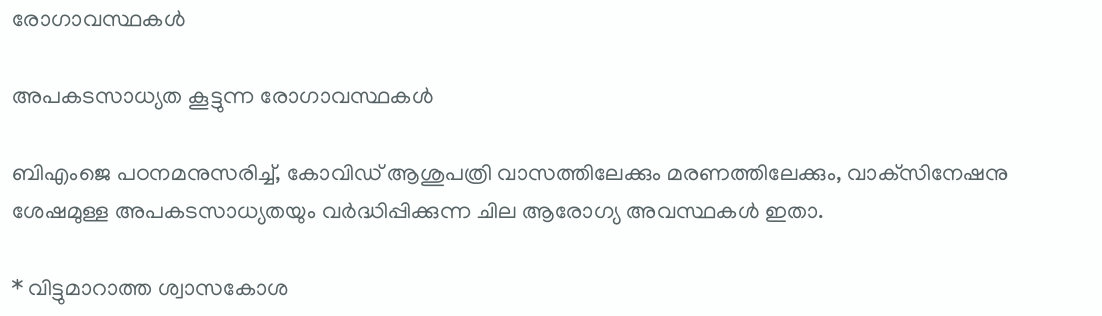രോഗാവസ്ഥകള്‍

അപകടസാധ്യത കൂട്ടുന്ന രോഗാവസ്ഥകള്‍

ബിഎംജെ പഠനമനുസരിച്ച്, കോവിഡ് ആശുപത്രി വാസത്തിലേക്കും മരണത്തിലേക്കും, വാക്‌സിനേഷനു ശേഷമുള്ള അപകടസാധ്യതയും വര്‍ദ്ധിപ്പിക്കുന്ന ചില ആരോഗ്യ അവസ്ഥകള്‍ ഇതാ.

* വിട്ടുമാറാത്ത ശ്വാസകോശ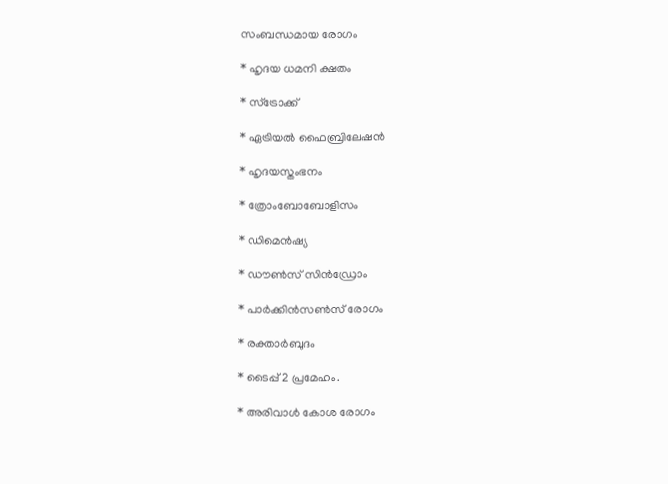സംബന്ധമായ രോഗം

* ഹൃദയ ധമനി ക്ഷതം

* സ്‌ട്രോക്ക്

* ഏട്രിയല്‍ ഫൈബ്രിലേഷന്‍

* ഹൃദയസ്തംഭനം

* ത്രോംബോബോളിസം

* ഡിമെന്‍ഷ്യ

* ഡൗണ്‍സ് സിന്‍ഡ്രോം

* പാര്‍ക്കിന്‍സണ്‍സ് രോഗം

* രക്താര്‍ബുദം

* ടൈപ്പ് 2 പ്രമേഹം.

* അരിവാള്‍ കോശ രോഗം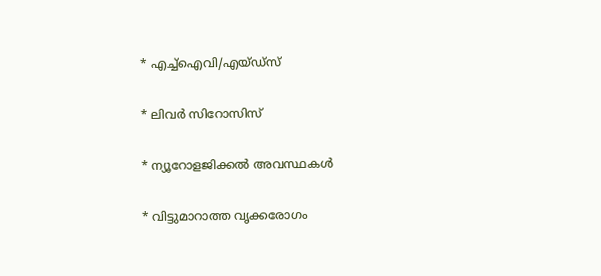* എച്ച്‌ഐവി/എയ്ഡ്‌സ്

* ലിവര്‍ സിറോസിസ്

* ന്യൂറോളജിക്കല്‍ അവസ്ഥകള്‍

* വിട്ടുമാറാത്ത വൃക്കരോഗം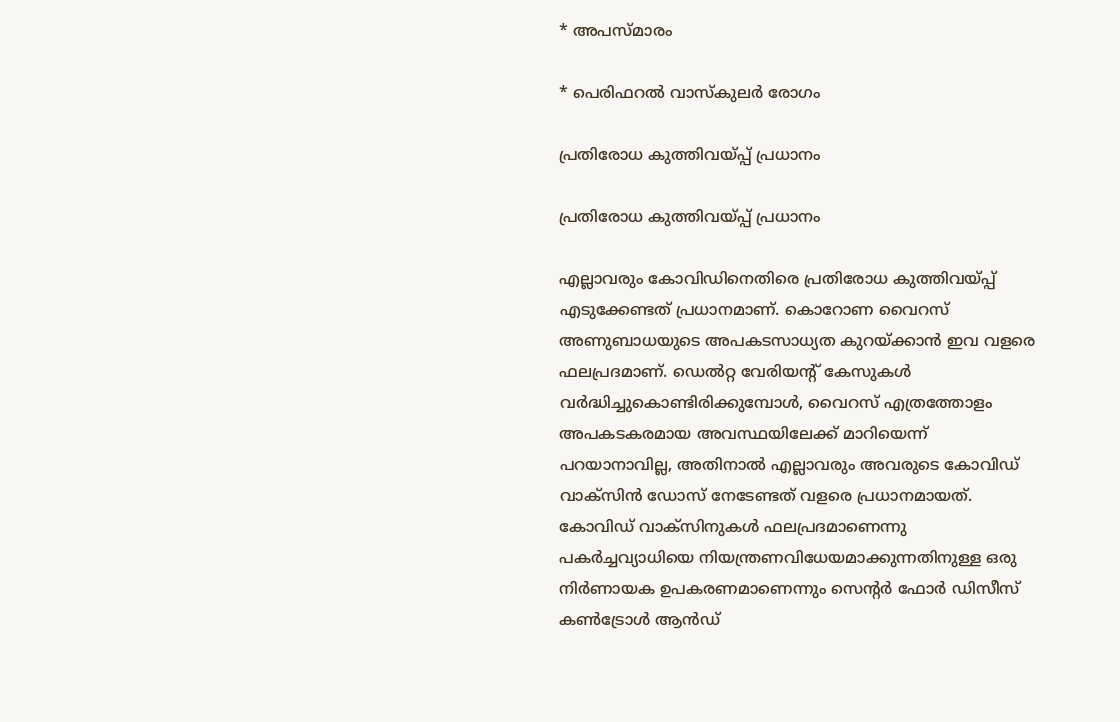* അപസ്മാരം

* പെരിഫറല്‍ വാസ്‌കുലര്‍ രോഗം

പ്രതിരോധ കുത്തിവയ്പ്പ് പ്രധാനം

പ്രതിരോധ കുത്തിവയ്പ്പ് പ്രധാനം

എല്ലാവരും കോവിഡിനെതിരെ പ്രതിരോധ കുത്തിവയ്പ്പ് എടുക്കേണ്ടത് പ്രധാനമാണ്. കൊറോണ വൈറസ് അണുബാധയുടെ അപകടസാധ്യത കുറയ്ക്കാന്‍ ഇവ വളരെ ഫലപ്രദമാണ്. ഡെല്‍റ്റ വേരിയന്റ് കേസുകള്‍ വര്‍ദ്ധിച്ചുകൊണ്ടിരിക്കുമ്പോള്‍, വൈറസ് എത്രത്തോളം അപകടകരമായ അവസ്ഥയിലേക്ക് മാറിയെന്ന് പറയാനാവില്ല, അതിനാല്‍ എല്ലാവരും അവരുടെ കോവിഡ് വാക്‌സിന്‍ ഡോസ് നേടേണ്ടത് വളരെ പ്രധാനമായത്. കോവിഡ് വാക്‌സിനുകള്‍ ഫലപ്രദമാണെന്നു പകര്‍ച്ചവ്യാധിയെ നിയന്ത്രണവിധേയമാക്കുന്നതിനുള്ള ഒരു നിര്‍ണായക ഉപകരണമാണെന്നും സെന്റര്‍ ഫോര്‍ ഡിസീസ് കണ്‍ട്രോള്‍ ആന്‍ഡ്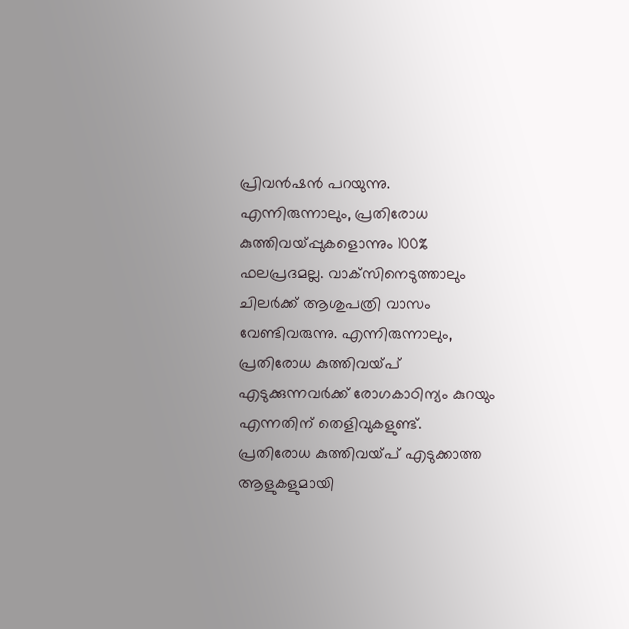പ്രിവന്‍ഷന്‍ പറയുന്നു. എന്നിരുന്നാലും, പ്രതിരോധ കുത്തിവയ്പ്പുകളൊന്നും 100% ഫലപ്രദമല്ല. വാക്‌സിനെടുത്താലും ചിലര്‍ക്ക് ആശുപത്രി വാസം വേണ്ടിവരുന്നു. എന്നിരുന്നാലും, പ്രതിരോധ കുത്തിവയ്പ് എടുക്കുന്നവര്‍ക്ക് രോഗകാഠിന്യം കുറയും എന്നതിന് തെളിവുകളുണ്ട്. പ്രതിരോധ കുത്തിവയ്പ് എടുക്കാത്ത ആളുകളുമായി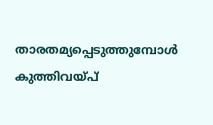താരതമ്യപ്പെടുത്തുമ്പോള്‍ കുത്തിവയ്പ്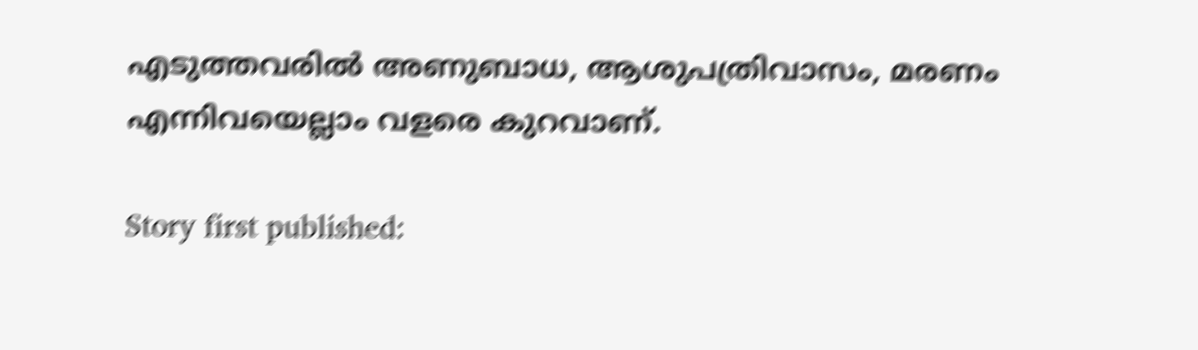എടുത്തവരില്‍ അണുബാധ, ആശുപത്രിവാസം, മരണം എന്നിവയെല്ലാം വളരെ കുറവാണ്.

Story first published: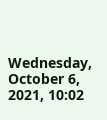Wednesday, October 6, 2021, 10:02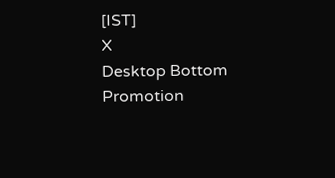[IST]
X
Desktop Bottom Promotion